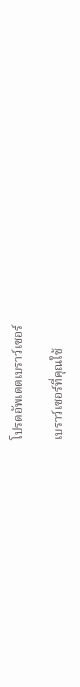โปรดอัพเดตเบราว์เซอร์

เบราว์เซอร์ที่คุณใช้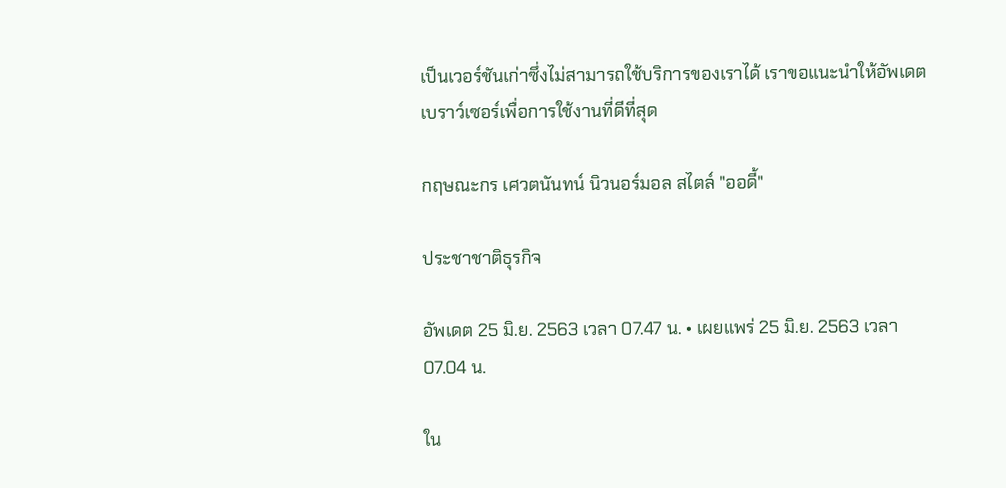เป็นเวอร์ชันเก่าซึ่งไม่สามารถใช้บริการของเราได้ เราขอแนะนำให้อัพเดตเบราว์เซอร์เพื่อการใช้งานที่ดีที่สุด

กฤษณะกร เศวตนันทน์ นิวนอร์มอล สไตล์ "ออดี้"

ประชาชาติธุรกิจ

อัพเดต 25 มิ.ย. 2563 เวลา 07.47 น. • เผยแพร่ 25 มิ.ย. 2563 เวลา 07.04 น.

ใน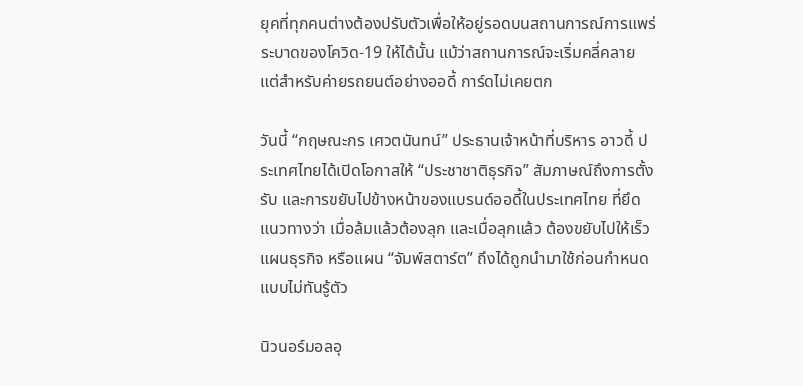ยุคที่ทุกคนต่างต้องปรับตัวเพื่อให้อยู่รอดบนสถานการณ์การแพร่ระบาดของโควิด-19 ให้ได้นั้น แม้ว่าสถานการณ์จะเริ่มคลี่คลาย แต่สำหรับค่ายรถยนต์อย่างออดี้ การ์ดไม่เคยตก

วันนี้ “กฤษณะกร เศวตนันทน์” ประธานเจ้าหน้าที่บริหาร อาวดี้ ประเทศไทยได้เปิดโอกาสให้ “ประชาชาติธุรกิจ” สัมภาษณ์ถึงการตั้งรับ และการขยับไปข้างหน้าของแบรนด์ออดี้ในประเทศไทย ที่ยึดแนวทางว่า เมื่อล้มแล้วต้องลุก และเมื่อลุกแล้ว ต้องขยับไปให้เร็ว แผนธุรกิจ หรือแผน “จัมพ์สตาร์ต” ถึงได้ถูกนำมาใช้ก่อนกำหนดแบบไม่ทันรู้ตัว

นิวนอร์มอลอุ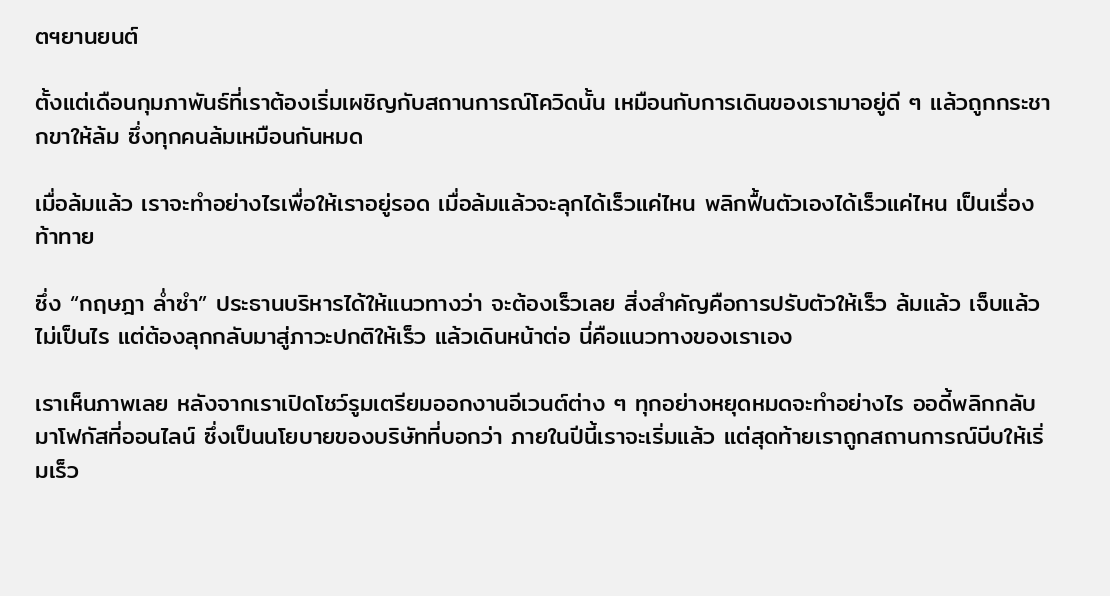ตฯยานยนต์

ตั้งแต่เดือนกุมภาพันธ์ที่เราต้องเริ่มเผชิญกับสถานการณ์โควิดนั้น เหมือนกับการเดินของเรามาอยู่ดี ๆ แล้วถูกกระชากขาให้ล้ม ซึ่งทุกคนล้มเหมือนกันหมด

เมื่อล้มแล้ว เราจะทำอย่างไรเพื่อให้เราอยู่รอด เมื่อล้มแล้วจะลุกได้เร็วแค่ไหน พลิกฟื้นตัวเองได้เร็วแค่ไหน เป็นเรื่องท้าทาย

ซึ่ง “กฤษฎา ล่ำซำ” ประธานบริหารได้ให้แนวทางว่า จะต้องเร็วเลย สิ่งสำคัญคือการปรับตัวให้เร็ว ล้มแล้ว เจ็บแล้วไม่เป็นไร แต่ต้องลุกกลับมาสู่ภาวะปกติให้เร็ว แล้วเดินหน้าต่อ นี่คือแนวทางของเราเอง

เราเห็นภาพเลย หลังจากเราเปิดโชว์รูมเตรียมออกงานอีเวนต์ต่าง ๆ ทุกอย่างหยุดหมดจะทำอย่างไร ออดี้พลิกกลับมาโฟกัสที่ออนไลน์ ซึ่งเป็นนโยบายของบริษัทที่บอกว่า ภายในปีนี้เราจะเริ่มแล้ว แต่สุดท้ายเราถูกสถานการณ์บีบให้เริ่มเร็ว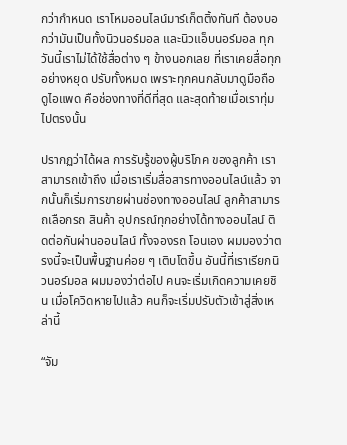กว่ากำหนด เราโหมออนไลน์มาร์เก็ตติ้งทันที ต้องบอกว่ามันเป็นทั้งนิวนอร์มอล และนิวแอ็บนอร์มอล ทุกวันนี้เราไม่ได้ใช้สื่อต่าง ๆ ข้างนอกเลย ที่เราเคยสื่อทุกอย่างหยุด ปรับทั้งหมด เพราะทุกคนกลับมาดูมือถือ ดูไอแพด คือช่องทางที่ดีที่สุด และสุดท้ายเมื่อเราทุ่มไปตรงนั้น

ปรากฏว่าได้ผล การรับรู้ของผู้บริโภค ของลูกค้า เราสามารถเข้าถึง เมื่อเราเริ่มสื่อสารทางออนไลน์แล้ว จากนั้นก็เริ่มการขายผ่านช่องทางออนไลน์ ลูกค้าสามารถเลือกรถ สินค้า อุปกรณ์ทุกอย่างได้ทางออนไลน์ ติดต่อกันผ่านออนไลน์ ทั้งจองรถ โอนเอง ผมมองว่าตรงนี้จะเป็นพื้นฐานค่อย ๆ เติบโตขึ้น อันนี้ที่เราเรียกนิวนอร์มอล ผมมองว่าต่อไป คนจะเริ่มเกิดความเคยชิน เมื่อโควิดหายไปแล้ว คนก็จะเริ่มปรับตัวเข้าสู่สิ่งเหล่านี้

“จัม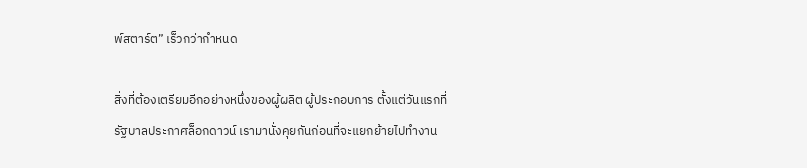พ์สตาร์ต” เร็วกว่ากำหนด

สิ่งที่ต้องเตรียมอีกอย่างหนึ่งของผู้ผลิต ผู้ประกอบการ ตั้งแต่วันแรกที่รัฐบาลประกาศล็อกดาวน์ เรามานั่งคุยกันก่อนที่จะแยกย้ายไปทำงาน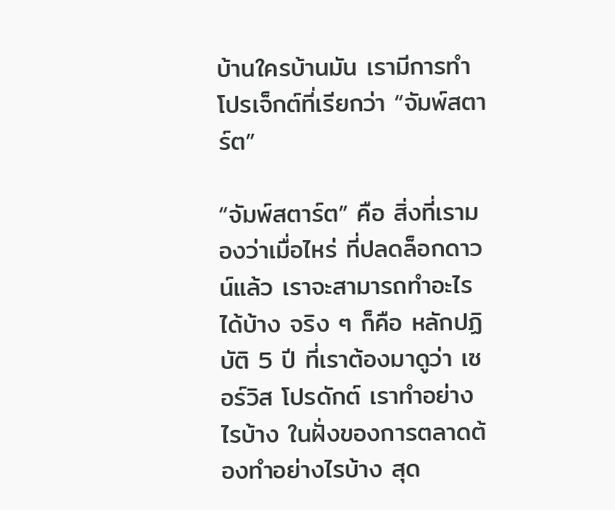บ้านใครบ้านมัน เรามีการทำโปรเจ็กต์ที่เรียกว่า “จัมพ์สตาร์ต”

“จัมพ์สตาร์ต” คือ สิ่งที่เรามองว่าเมื่อไหร่ ที่ปลดล็อกดาวน์แล้ว เราจะสามารถทำอะไรได้บ้าง จริง ๆ ก็คือ หลักปฏิบัติ 5 ปี ที่เราต้องมาดูว่า เซอร์วิส โปรดักต์ เราทำอย่างไรบ้าง ในฝั่งของการตลาดต้องทำอย่างไรบ้าง สุด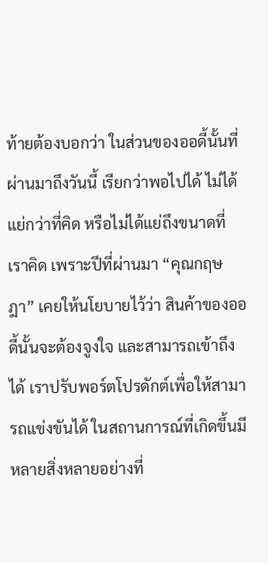ท้ายต้องบอกว่า ในส่วนของออดี้นั้นที่ผ่านมาถึงวันนี้ เรียกว่าพอไปได้ ไม่ได้แย่กว่าที่คิด หรือไม่ได้แย่ถึงขนาดที่เราคิด เพราะปีที่ผ่านมา “คุณกฤษฎา” เคยให้นโยบายไว้ว่า สินค้าของออดี้นั้นจะต้องจูงใจ และสามารถเข้าถึงได้ เราปรับพอร์ตโปรดักต์เพื่อให้สามารถแข่งขันได้ ในสถานการณ์ที่เกิดขึ้นมีหลายสิ่งหลายอย่างที่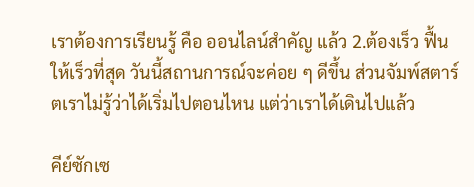เราต้องการเรียนรู้ คือ ออนไลน์สำคัญ แล้ว 2.ต้องเร็ว ฟื้นให้เร็วที่สุด วันนี้สถานการณ์จะค่อย ๆ ดีขึ้น ส่วนจัมพ์สตาร์ตเราไม่รู้ว่าได้เริ่มไปตอนไหน แต่ว่าเราได้เดินไปแล้ว

คีย์ซักเซ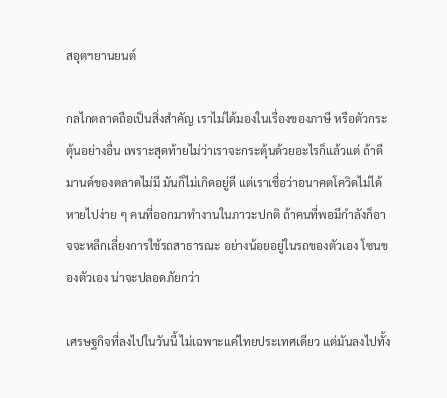สอุตฯยานยนต์

กลไกตลาดถือเป็นสิ่งสำคัญ เราไม่ได้มองในเรื่องของภาษี หรือตัวกระตุ้นอย่างอื่น เพราะสุดท้ายไม่ว่าเราจะกระตุ้นด้วยอะไรก็แล้วแต่ ถ้าดีมานด์ของตลาดไม่มี มันก็ไม่เกิดอยู่ดี แต่เราเชื่อว่าอนาคตโควิดไม่ได้หายไปง่าย ๆ คนที่ออกมาทำงานในภาวะปกติ ถ้าคนที่พอมีกำลังก็อาจจะหลีกเลี่ยงการใช้รถสาธารณะ อย่างน้อยอยู่ในรถของตัวเอง โซนของตัวเอง น่าจะปลอดภัยกว่า

เศรษฐกิจที่ลงไปในวันนี้ ไม่เฉพาะแค่ไทยประเทศเดียว แต่มันลงไปทั้ง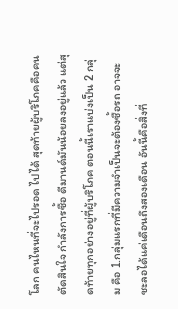โลก คนไหนที่จะไปรอด ไปได้ สุดท้ายผู้บริโภคคือคนตัดสินใจ กำลังการซื้อ ดีมานด์มันน้อยลงอยู่แล้ว แต่สุดท้ายทุกอย่างอยู่ที่ผู้บริโภค ตอนนี้เราแบ่งเป็น 2 กลุ่ม คือ 1.กลุ่มแรกที่มีความจำเป็นจะต้องซื้อรถ อาจจะชะลอได้แค่เดือนถึงสองเดือน อันนี้คือสิ่งที่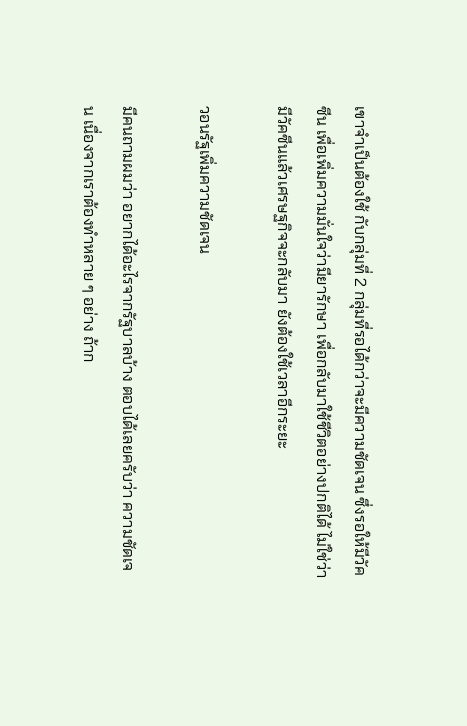เขาจำเป็นต้องใช้ กับกลุ่มที่ 2 กลุ่มที่รอได้กว่าจะมีความชัดเจน ซึ่งรอให้มีวัคซีน เพื่อเพิ่มความมั่นใจว่ามียารักษา เพื่อกลับมาใช้ชีวิตอย่างปกติได้ ไม่ใช่ว่ามีวัคซีนแล้วเศรษฐกิจจะกลับมา ยังต้องใช้เวลาอีกระยะ

วอนรัฐเพิ่มความชัดเจน

มีคนถามผมว่า อยากได้อะไรจากรัฐบาลบ้าง ตอบได้เลยครับว่า ความชัดเจน เนื่องจากเราต้องทำหลาย ๆ อย่าง ถ้าก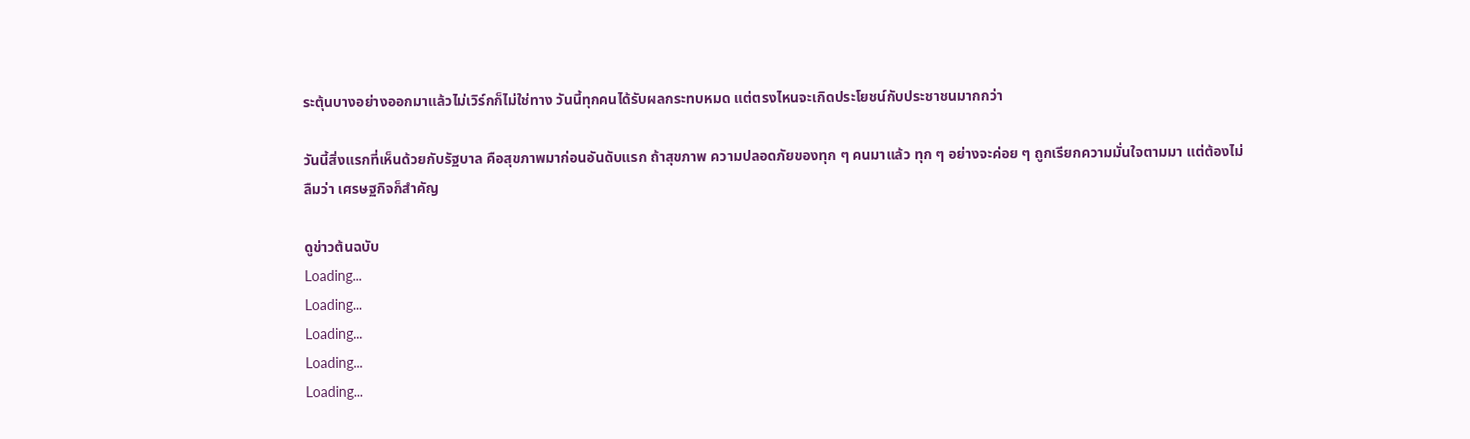ระตุ้นบางอย่างออกมาแล้วไม่เวิร์กก็ไม่ใช่ทาง วันนี้ทุกคนได้รับผลกระทบหมด แต่ตรงไหนจะเกิดประโยชน์กับประชาชนมากกว่า

วันนี้สิ่งแรกที่เห็นด้วยกับรัฐบาล คือสุขภาพมาก่อนอันดับแรก ถ้าสุขภาพ ความปลอดภัยของทุก ๆ คนมาแล้ว ทุก ๆ อย่างจะค่อย ๆ ถูกเรียกความมั่นใจตามมา แต่ต้องไม่ลืมว่า เศรษฐกิจก็สำคัญ

ดูข่าวต้นฉบับ
Loading...
Loading...
Loading...
Loading...
Loading...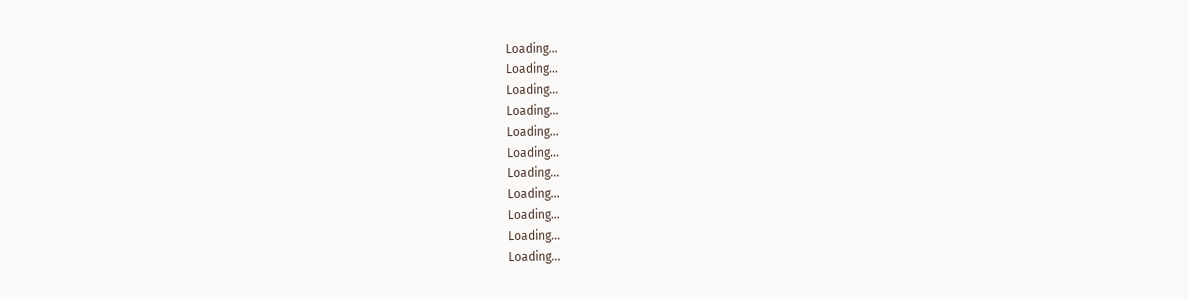Loading...
Loading...
Loading...
Loading...
Loading...
Loading...
Loading...
Loading...
Loading...
Loading...
Loading...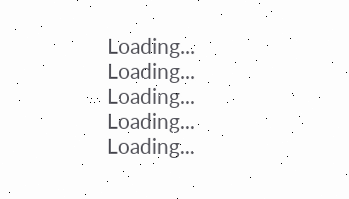Loading...
Loading...
Loading...
Loading...
Loading...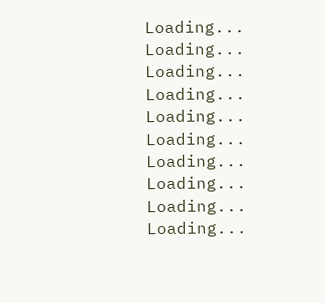Loading...
Loading...
Loading...
Loading...
Loading...
Loading...
Loading...
Loading...
Loading...
Loading...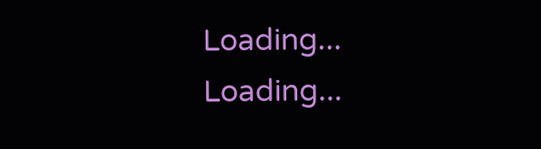Loading...
Loading...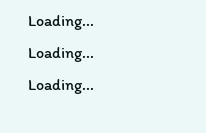Loading...
Loading...
Loading...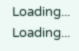Loading...
Loading...